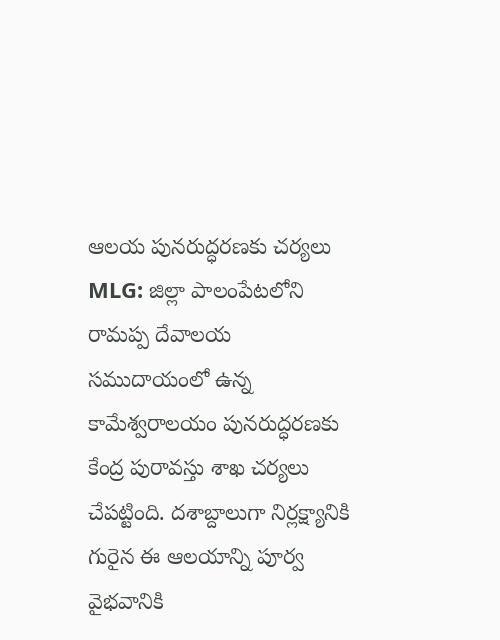ఆలయ పునరుద్ధరణకు చర్యలు
MLG: జిల్లా పాలంపేటలోని రామప్ప దేవాలయ సముదాయంలో ఉన్న కామేశ్వరాలయం పునరుద్ధరణకు కేంద్ర పురావస్తు శాఖ చర్యలు చేపట్టింది. దశాబ్దాలుగా నిర్లక్ష్యానికి గురైన ఈ ఆలయాన్ని పూర్వ వైభవానికి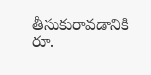తీసుకురావడానికి రూ.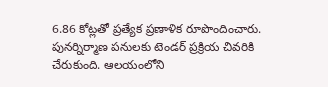6.86 కోట్లతో ప్రత్యేక ప్రణాళిక రూపొందించారు. పునర్నిర్మాణ పనులకు టెండర్ ప్రక్రియ చివరికి చేరుకుంది. ఆలయంలోని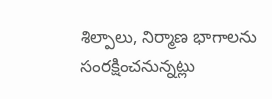శిల్పాలు, నిర్మాణ భాగాలను సంరక్షించనున్నట్లు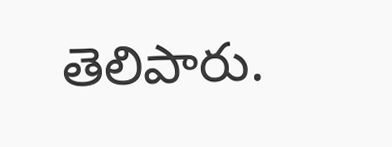తెలిపారు.